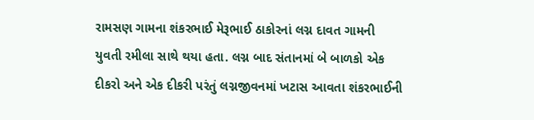રામસણ ગામના શંકરભાઈ મેરૂભાઈ ઠાકોરનાં લગ્ન દાવત ગામની યુવતી રમીલા સાથે થયા હતા. લગ્ન બાદ સંતાનમાં બે બાળકો એક દીકરો અને એક દીકરી પરંતું લગ્નજીવનમાં ખટાસ આવતા શંકરભાઈની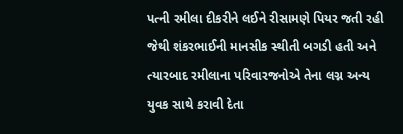પત્ની રમીલા દીકરીને લઈને રીસામણે પિયર જતી રહી જેથી શંકરભાઈની માનસીક સ્થીતી બગડી હતી અને ત્યારબાદ રમીલાના પરિવારજનોએ તેના લગ્ન અન્ય યુવક સાથે કરાવી દેતા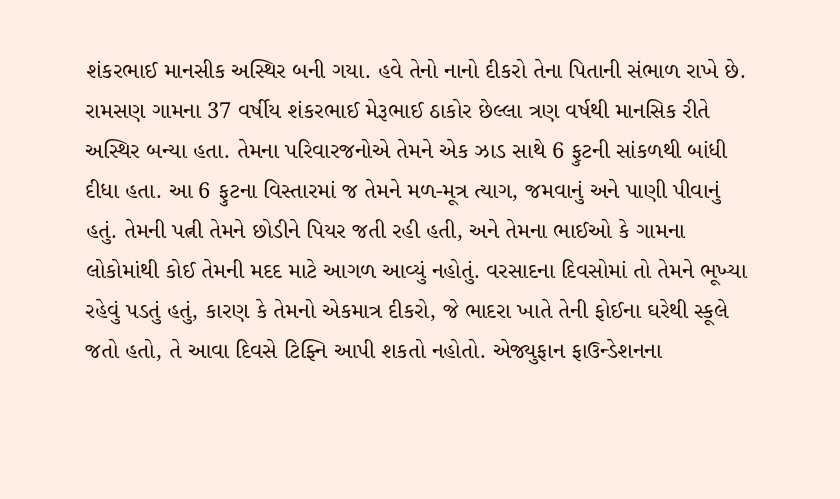શંકરભાઈ માનસીક અસ્થિર બની ગયા. હવે તેનો નાનો દીકરો તેના પિતાની સંભાળ રાખે છે. રામસણ ગામના 37 વર્ષીય શંકરભાઈ મેરૂભાઈ ઠાકોર છેલ્લા ત્રણ વર્ષથી માનસિક રીતે અસ્થિર બન્યા હતા. તેમના પરિવારજનોએ તેમને એક ઝાડ સાથે 6 ફુટની સાંકળથી બાંધી દીધા હતા. આ 6 ફુટના વિસ્તારમાં જ તેમને મળ-મૂત્ર ત્યાગ, જમવાનું અને પાણી પીવાનું હતું. તેમની પત્ની તેમને છોડીને પિયર જતી રહી હતી, અને તેમના ભાઈઓ કે ગામના લોકોમાંથી કોઈ તેમની મદદ માટે આગળ આવ્યું નહોતું. વરસાદના દિવસોમાં તો તેમને ભૂખ્યા રહેવું પડતું હતું, કારણ કે તેમનો એકમાત્ર દીકરો, જે ભાદરા ખાતે તેની ફોઈના ઘરેથી સ્કૂલે જતો હતો, તે આવા દિવસે ટિફ્નિ આપી શકતો નહોતો. એજ્યુફાન ફાઉન્ડેશનના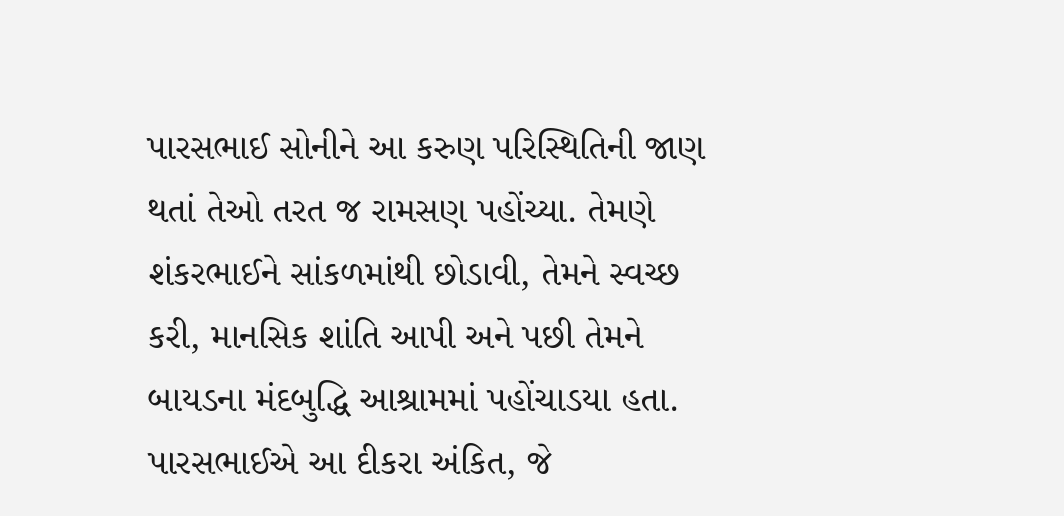પારસભાઈ સોનીને આ કરુણ પરિસ્થિતિની જાણ થતાં તેઓ તરત જ રામસણ પહોંચ્યા. તેમણે શંકરભાઈને સાંકળમાંથી છોડાવી, તેમને સ્વચ્છ કરી, માનસિક શાંતિ આપી અને પછી તેમને બાયડના મંદબુદ્ધિ આશ્રામમાં પહોંચાડયા હતા. પારસભાઈએ આ દીકરા અંકિત, જે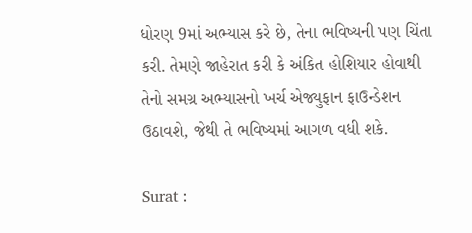ધોરણ 9માં અભ્યાસ કરે છે, તેના ભવિષ્યની પણ ચિંતા કરી. તેમણે જાહેરાત કરી કે અંકિત હોશિયાર હોવાથી તેનો સમગ્ર અભ્યાસનો ખર્ચ એજ્યુફાન ફાઉન્ડેશન ઉઠાવશે, જેથી તે ભવિષ્યમાં આગળ વધી શકે.

Surat :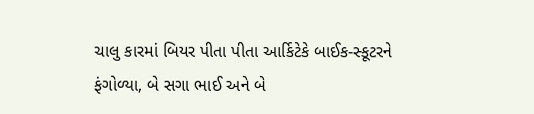ચાલુ કારમાં બિયર પીતા પીતા આર્કિટેકે બાઈક-સ્કૂટરને ફંગોળ્યા, બે સગા ભાઈ અને બે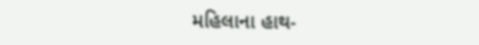મહિલાના હાથ-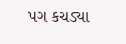પગ કચડ્યા